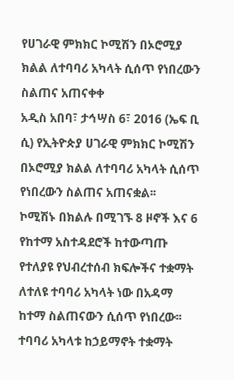የሀገራዊ ምክክር ኮሚሽን በኦሮሚያ ክልል ለተባባሪ አካላት ሲሰጥ የነበረውን ስልጠና አጠናቀቀ
አዲስ አበባ፣ ታኅሣስ 6፣ 2016 (ኤፍ ቢ ሲ) የኢትዮጵያ ሀገራዊ ምክክር ኮሚሽን በኦሮሚያ ክልል ለተባባሪ አካላት ሲሰጥ የነበረውን ስልጠና አጠናቋል፡፡
ኮሚሽኑ በክልሉ በሚገኙ 8 ዞኖች እና 6 የከተማ አስተዳደሮች ከተውጣጡ የተለያዩ የህብረተሰብ ክፍሎችና ተቋማት ለተለዩ ተባባሪ አካላት ነው በአዳማ ከተማ ስልጠናውን ሲሰጥ የነበረው፡፡
ተባባሪ አካላቱ ከኃይማኖት ተቋማት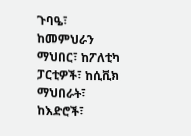ጉባዔ፣ ከመምህራን ማህበር፣ ከፖለቲካ ፓርቲዎች፣ ከሲቪክ ማህበራት፣ ከእድሮች፣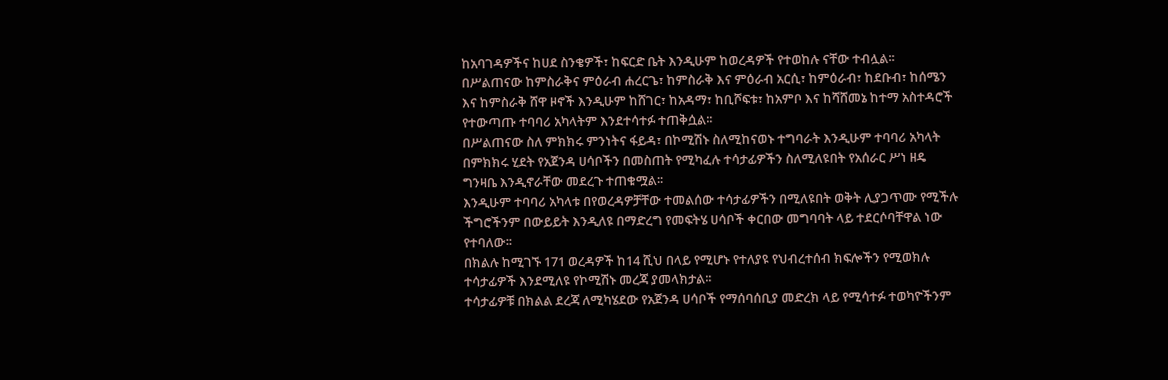ከአባገዳዎችና ከሀደ ስንቄዎች፣ ከፍርድ ቤት እንዲሁም ከወረዳዎች የተወከሉ ናቸው ተብሏል፡፡
በሥልጠናው ከምስራቅና ምዕራብ ሐረርጌ፣ ከምስራቅ እና ምዕራብ አርሲ፣ ከምዕራብ፣ ከደቡብ፣ ከሰሜን እና ከምስራቅ ሸዋ ዞኖች እንዲሁም ከሸገር፣ ከአዳማ፣ ከቢሾፍቱ፣ ከአምቦ እና ከሻሸመኔ ከተማ አስተዳሮች የተውጣጡ ተባባሪ አካላትም እንደተሳተፉ ተጠቅሷል፡፡
በሥልጠናው ስለ ምክክሩ ምንነትና ፋይዳ፣ በኮሚሽኑ ስለሚከናወኑ ተግባራት እንዲሁም ተባባሪ አካላት በምክክሩ ሂደት የአጀንዳ ሀሳቦችን በመስጠት የሚካፈሉ ተሳታፊዎችን ስለሚለዩበት የአሰራር ሥነ ዘዴ ግንዛቤ እንዲኖራቸው መደረጉ ተጠቁሟል፡፡
እንዲሁም ተባባሪ አካላቱ በየወረዳዎቻቸው ተመልሰው ተሳታፊዎችን በሚለዩበት ወቅት ሊያጋጥሙ የሚችሉ ችግሮችንም በውይይት እንዲለዩ በማድረግ የመፍትሄ ሀሳቦች ቀርበው መግባባት ላይ ተደርሶባቸዋል ነው የተባለው፡፡
በክልሉ ከሚገኙ 171 ወረዳዎች ከ14 ሺህ በላይ የሚሆኑ የተለያዩ የህብረተሰብ ክፍሎችን የሚወክሉ ተሳታፊዎች እንደሚለዩ የኮሚሽኑ መረጃ ያመላክታል፡፡
ተሳታፊዎቹ በክልል ደረጃ ለሚካሄደው የአጀንዳ ሀሳቦች የማሰባሰቢያ መድረክ ላይ የሚሳተፉ ተወካዮችንም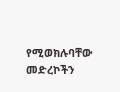የሚወክሉባቸው መድረኮችን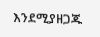እንደሚያዘጋጁ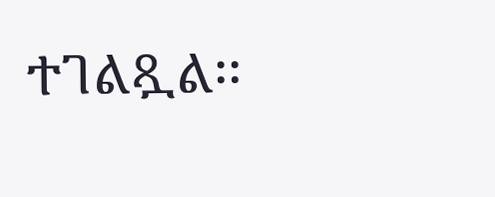ተገልጿል፡፡